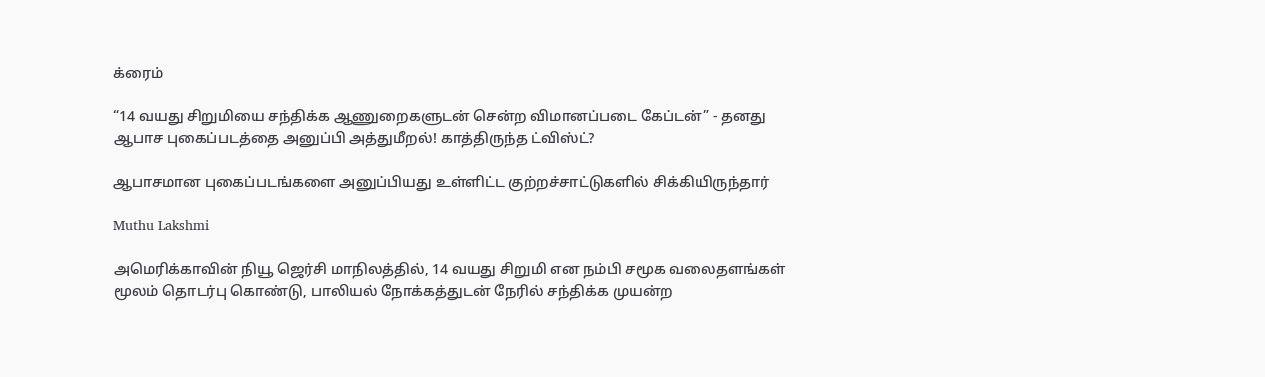க்ரைம்

“14 வயது சிறுமியை சந்திக்க ஆணுறைகளுடன் சென்ற விமானப்படை கேப்டன்” - தனது ஆபாச புகைப்படத்தை அனுப்பி அத்துமீறல்! காத்திருந்த ட்விஸ்ட்?

ஆபாசமான புகைப்படங்களை அனுப்பியது உள்ளிட்ட குற்றச்சாட்டுகளில் சிக்கியிருந்தார்

Muthu Lakshmi

அமெரிக்காவின் நியூ ஜெர்சி மாநிலத்தில், 14 வயது சிறுமி என நம்பி சமூக வலைதளங்கள் மூலம் தொடர்பு கொண்டு, பாலியல் நோக்கத்துடன் நேரில் சந்திக்க முயன்ற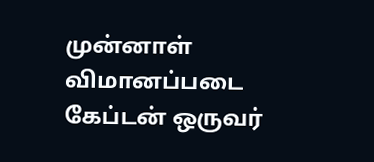முன்னாள் விமானப்படை கேப்டன் ஒருவர்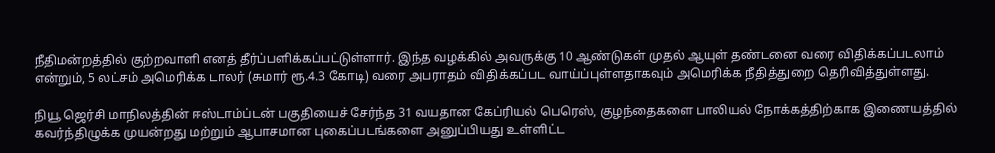நீதிமன்றத்தில் குற்றவாளி எனத் தீர்ப்பளிக்கப்பட்டுள்ளார். இந்த வழக்கில் அவருக்கு 10 ஆண்டுகள் முதல் ஆயுள் தண்டனை வரை விதிக்கப்படலாம் என்றும், 5 லட்சம் அமெரிக்க டாலர் (சுமார் ரூ.4.3 கோடி) வரை அபராதம் விதிக்கப்பட வாய்ப்புள்ளதாகவும் அமெரிக்க நீதித்துறை தெரிவித்துள்ளது.

நியூ ஜெர்சி மாநிலத்தின் ஈஸ்டாம்ப்டன் பகுதியைச் சேர்ந்த 31 வயதான கேப்ரியல் பெரெஸ், குழந்தைகளை பாலியல் நோக்கத்திற்காக இணையத்தில் கவர்ந்திழுக்க முயன்றது மற்றும் ஆபாசமான புகைப்படங்களை அனுப்பியது உள்ளிட்ட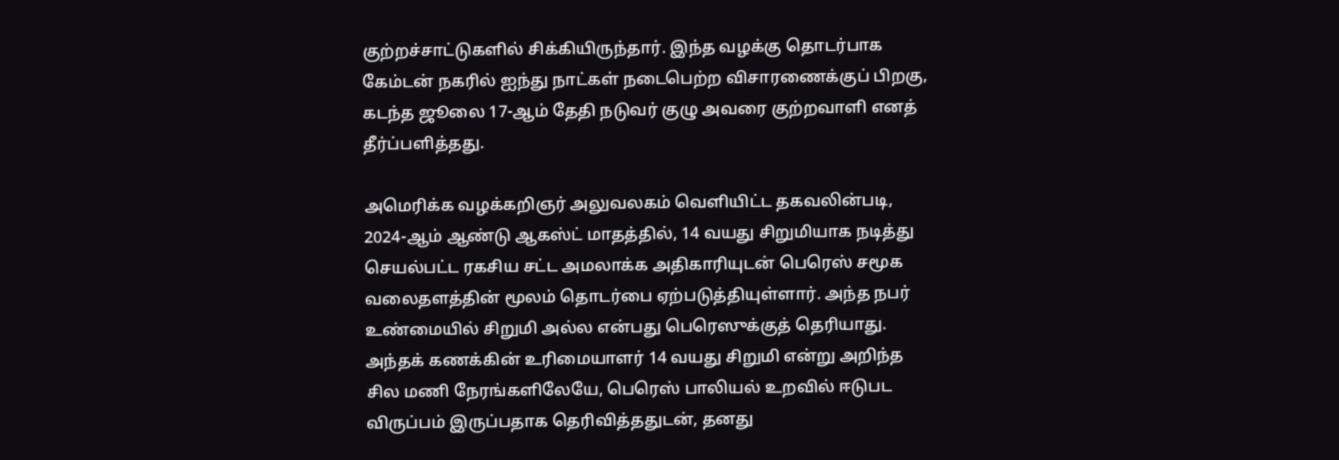குற்றச்சாட்டுகளில் சிக்கியிருந்தார். இந்த வழக்கு தொடர்பாக கேம்டன் நகரில் ஐந்து நாட்கள் நடைபெற்ற விசாரணைக்குப் பிறகு, கடந்த ஜூலை 17-ஆம் தேதி நடுவர் குழு அவரை குற்றவாளி எனத் தீர்ப்பளித்தது.

அமெரிக்க வழக்கறிஞர் அலுவலகம் வெளியிட்ட தகவலின்படி, 2024-ஆம் ஆண்டு ஆகஸ்ட் மாதத்தில், 14 வயது சிறுமியாக நடித்து செயல்பட்ட ரகசிய சட்ட அமலாக்க அதிகாரியுடன் பெரெஸ் சமூக வலைதளத்தின் மூலம் தொடர்பை ஏற்படுத்தியுள்ளார். அந்த நபர் உண்மையில் சிறுமி அல்ல என்பது பெரெஸுக்குத் தெரியாது. அந்தக் கணக்கின் உரிமையாளர் 14 வயது சிறுமி என்று அறிந்த சில மணி நேரங்களிலேயே, பெரெஸ் பாலியல் உறவில் ஈடுபட விருப்பம் இருப்பதாக தெரிவித்ததுடன், தனது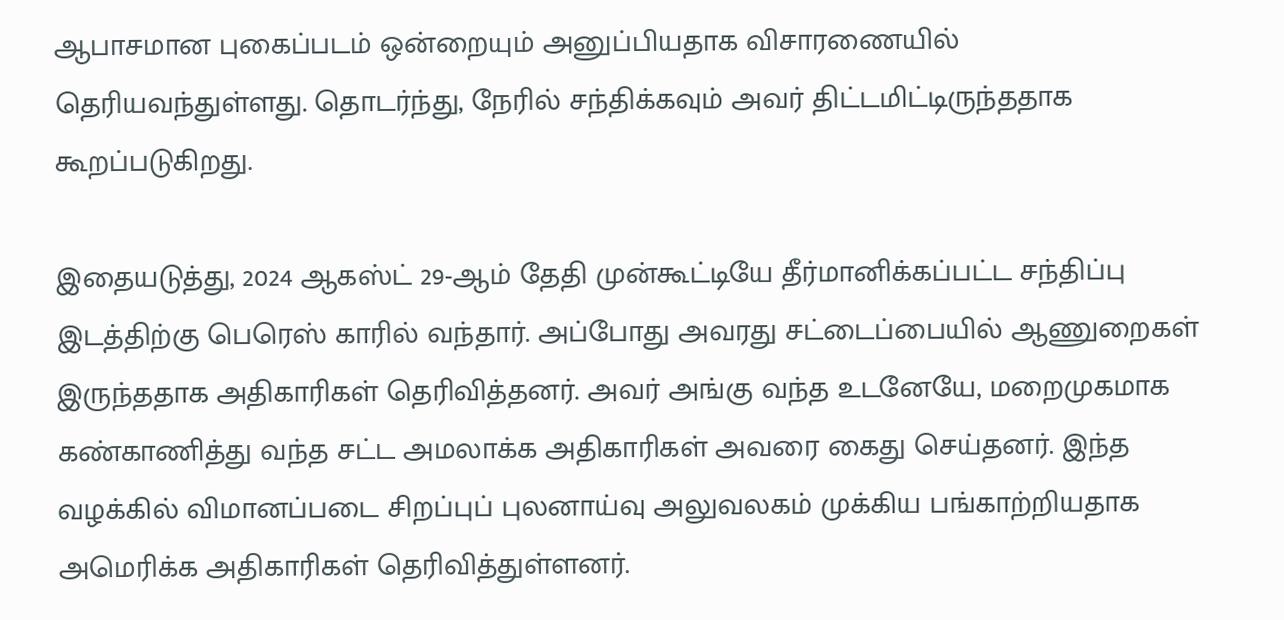ஆபாசமான புகைப்படம் ஒன்றையும் அனுப்பியதாக விசாரணையில் தெரியவந்துள்ளது. தொடர்ந்து, நேரில் சந்திக்கவும் அவர் திட்டமிட்டிருந்ததாக கூறப்படுகிறது.

இதையடுத்து, 2024 ஆகஸ்ட் 29-ஆம் தேதி முன்கூட்டியே தீர்மானிக்கப்பட்ட சந்திப்பு இடத்திற்கு பெரெஸ் காரில் வந்தார். அப்போது அவரது சட்டைப்பையில் ஆணுறைகள் இருந்ததாக அதிகாரிகள் தெரிவித்தனர். அவர் அங்கு வந்த உடனேயே, மறைமுகமாக கண்காணித்து வந்த சட்ட அமலாக்க அதிகாரிகள் அவரை கைது செய்தனர். இந்த வழக்கில் விமானப்படை சிறப்புப் புலனாய்வு அலுவலகம் முக்கிய பங்காற்றியதாக அமெரிக்க அதிகாரிகள் தெரிவித்துள்ளனர்.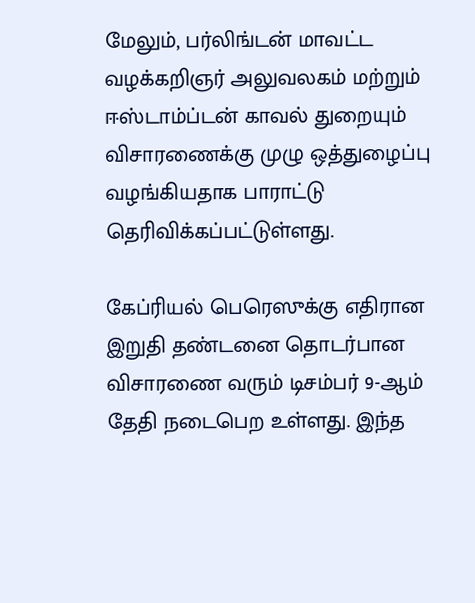மேலும், பர்லிங்டன் மாவட்ட வழக்கறிஞர் அலுவலகம் மற்றும் ஈஸ்டாம்ப்டன் காவல் துறையும் விசாரணைக்கு முழு ஒத்துழைப்பு வழங்கியதாக பாராட்டு தெரிவிக்கப்பட்டுள்ளது.

கேப்ரியல் பெரெஸுக்கு எதிரான இறுதி தண்டனை தொடர்பான விசாரணை வரும் டிசம்பர் 9-ஆம் தேதி நடைபெற உள்ளது. இந்த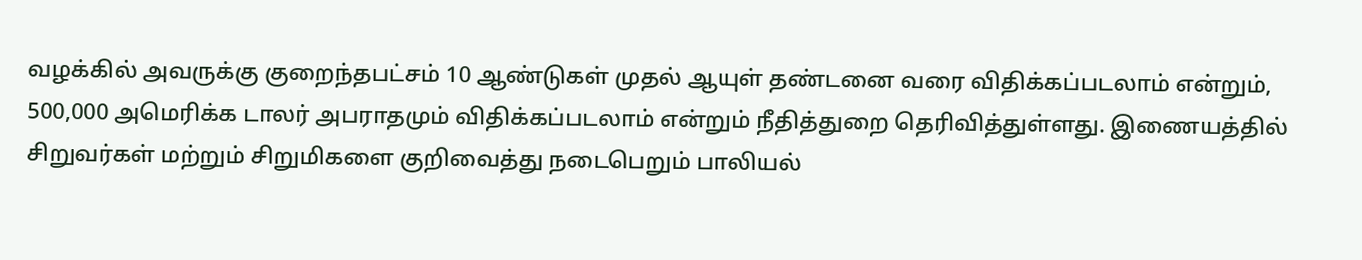வழக்கில் அவருக்கு குறைந்தபட்சம் 10 ஆண்டுகள் முதல் ஆயுள் தண்டனை வரை விதிக்கப்படலாம் என்றும், 500,000 அமெரிக்க டாலர் அபராதமும் விதிக்கப்படலாம் என்றும் நீதித்துறை தெரிவித்துள்ளது. இணையத்தில் சிறுவர்கள் மற்றும் சிறுமிகளை குறிவைத்து நடைபெறும் பாலியல்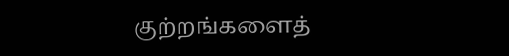குற்றங்களைத்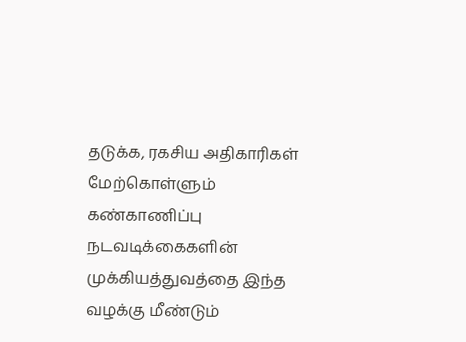தடுக்க, ரகசிய அதிகாரிகள் மேற்கொள்ளும் கண்காணிப்பு நடவடிக்கைகளின் முக்கியத்துவத்தை இந்த வழக்கு மீண்டும்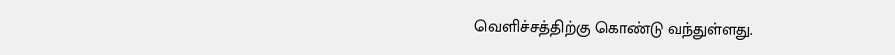வெளிச்சத்திற்கு கொண்டு வந்துள்ளது.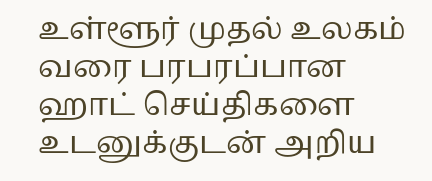உள்ளூர் முதல் உலகம் வரை பரபரப்பான ஹாட் செய்திகளை உடனுக்குடன் அறிய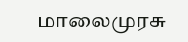மாலைமுரசு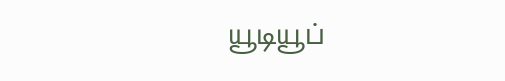யூடியூப்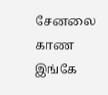சேனலை காண இங்கே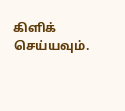கிளிக் செய்யவும்.